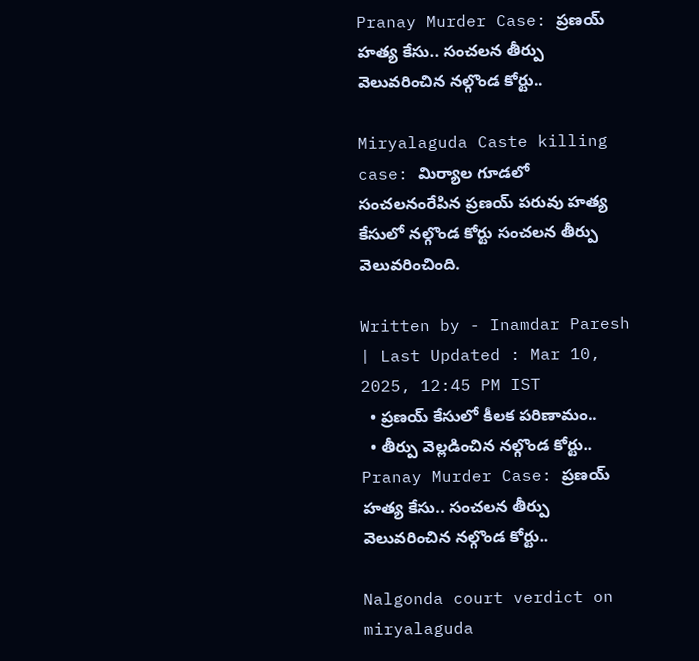Pranay Murder Case: ప్రణయ్ హత్య కేసు.. సంచలన తీర్పు వెలువరించిన నల్గొండ కోర్టు..

Miryalaguda Caste killing case: మిర్యాల గూడలో సంచలనంరేపిన ప్రణయ్ పరువు హత్య కేసులో నల్గొండ కోర్టు సంచలన తీర్పు వెలువరించింది.

Written by - Inamdar Paresh | Last Updated : Mar 10, 2025, 12:45 PM IST
  • ప్రణయ్ కేసులో కీలక పరిణామం..
  • తీర్పు వెల్లడించిన నల్గొండ కోర్టు..
Pranay Murder Case: ప్రణయ్ హత్య కేసు.. సంచలన తీర్పు వెలువరించిన నల్గొండ కోర్టు..

Nalgonda court verdict on miryalaguda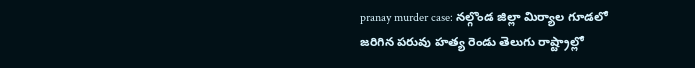pranay murder case: నల్గొండ జిల్లా మిర్యాల గూడలో జరిగిన పరువు హత్య రెండు తెలుగు రాష్ట్రాల్లో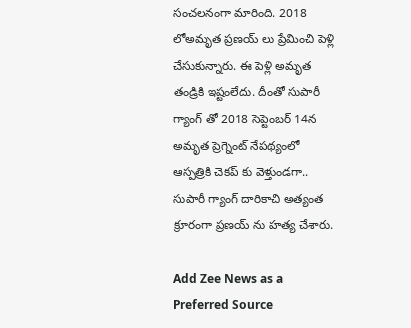సంచలనంగా మారింది. 2018 లోఅమృత ప్రణయ్ లు ప్రేమించి పెళ్లి చేసుకున్నారు. ఈ పెళ్లి అమృత  తండ్రికి ఇష్టంలేదు. దీంతో సుపారీ గ్యాంగ్ తో 2018 సెప్టెంబర్ 14న అమృత ప్రెగ్నెంట్ నేపథ్యంలో ఆస్పత్రికి చెకప్ కు వెళ్తుండగా.. సుపారీ గ్యాంగ్ దారికాచి అత్యంత క్రూరంగా ప్రణయ్ ను హత్య చేశారు.

Add Zee News as a Preferred Source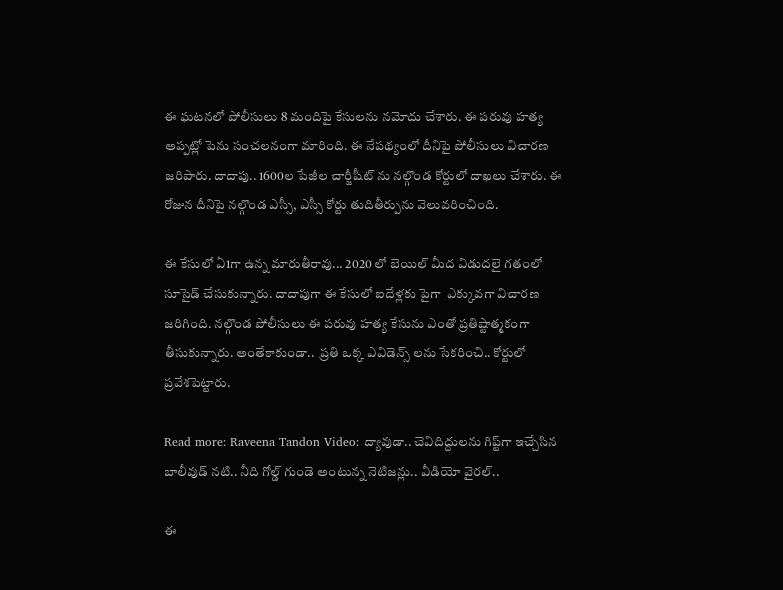ఈ ఘటనలో పోలీసులు 8 మందిపై కేసులను నమోదు చేశారు. ఈ పరువు హత్య అప్పట్లో పెను సంచలనంగా మారింది. ఈ నేపథ్యంలో దీనిపై పోలీసులు విచారణ జరిపారు. దాదాపు.. 1600ల పేజీల చార్జీషీట్ ను నల్గొండ కోర్టులో దాఖలు చేశారు. ఈ రోజున దీనిపై నల్గొండ ఎస్సీ, ఎస్సీ కోర్టు తుదితీర్పును వెలువరించింది.

ఈ కేసులో ఏ1గా ఉన్న మారుతీరావు... 2020 లో బెయిల్ మీద విడుదలై గతంలో సూసైడ్ చేసుకున్నారు. దాదాపుగా ఈ కేసులో ఐదేళ్లకు పైగా  ఎక్కువగా విచారణ జరిగింది. నల్గొండ పోలీసులు ఈ పరువు హత్య కేసును ఎంతో ప్రతిష్టాత్మకంగా తీసుకున్నారు. అంతేకాకుండా..  ప్రతి ఒక్క ఎవిడెన్స్ లను సేకరించి.. కోర్టులో ప్రవేశపెట్టారు.

Read more: Raveena Tandon Video: ద్యావుడా.. చెవిదిద్దులను గిప్ట్‌గా ఇచ్చేసిన బాలీవుడ్ నటి.. నీది గోల్డ్ గుండె అంటున్న నెటిజన్లు.. వీడియో వైరల్..

ఈ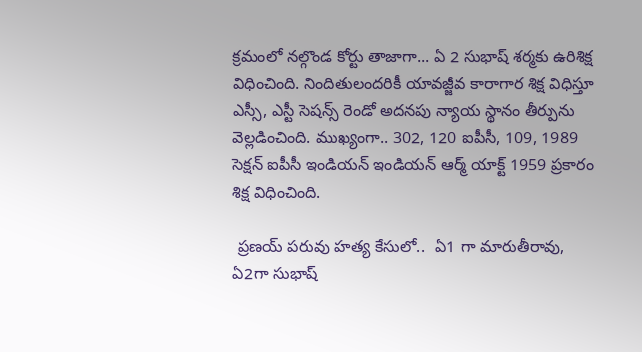క్రమంలో నల్గొండ కోర్టు తాజాగా... ఏ 2 సుభాష్ శర్మకు ఉరిశిక్ష విధించింది. నిందితులందరికీ యావజ్జీవ కారాగార శిక్ష విధిస్తూ ఎస్సీ, ఎస్టీ సెషన్స్ రెండో అదనపు న్యాయ స్థానం తీర్పును వెల్లడించింది. ముఖ్యంగా.. 302, 120 ఐపీసీ, 109, 1989 సెక్షన్ ఐపీసీ ఇండియన్ ఇండియన్ ఆర్మ్ యాక్ట్ 1959 ప్రకారం శిక్ష విధించింది.

 ప్రణయ్ పరువు హత్య కేసులో..  ఏ1 గా మారుతీరావు, ఏ2గా సుభాష్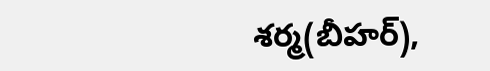శర్మ(బీహర్),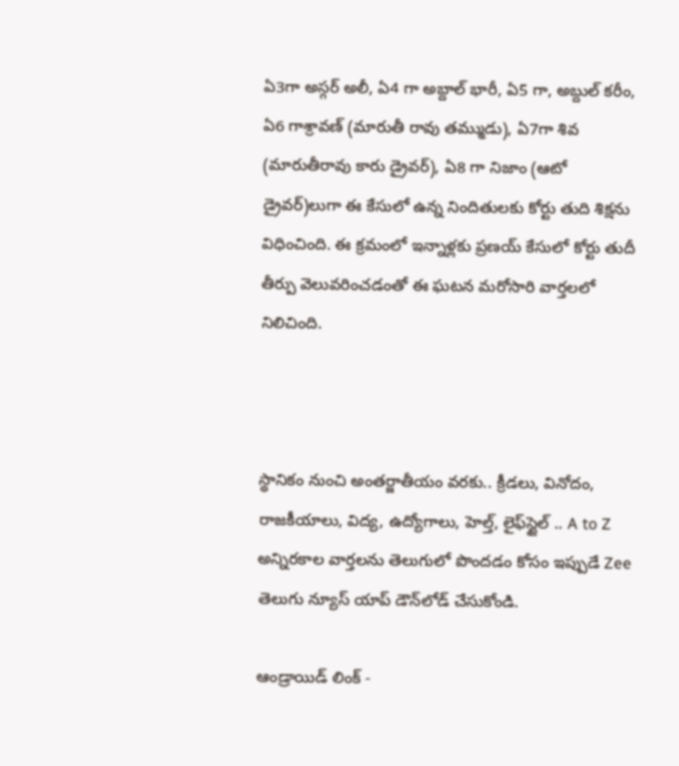ఏ3గా అస్గర్ అలీ, ఏ4 గా అబ్దాల్ భారీ, ఏ5 గా, అబ్దుల్ కరీం, ఏ6 గాశ్రావణ్ (మారుతీ రావు తమ్ముడు), ఏ7గా శివ (మారుతీరావు కారు డ్రైవర్), ఏ8 గా నిజాం (ఆటో డ్రైవర్)లుగా ఈ కేసులో ఉన్న నిందితులకు కోర్టు తుది శిక్షను విధించింది. ఈ క్రమంలో ఇన్నాళ్లకు ప్రణయ్ కేసులో కోర్టు తుదీ తీర్పు వెలువరించడంతో ఈ ఘటన మరోసారి వార్తలలో నిలిచింది.



స్థానికం నుంచి అంతర్జాతీయం వరకు.. క్రీడలు, వినోదం, రాజకీయాలు, విద్య, ఉద్యోగాలు, హెల్త్, లైఫ్‌స్టైల్ .. A to Z అన్నిరకాల వార్తలను తెలుగులో పొందడం కోసం ఇప్పుడే Zee తెలుగు న్యూస్ యాప్ డౌన్‌లోడ్ చేసుకోండి.

ఆండ్రాయిడ్ లింక్ -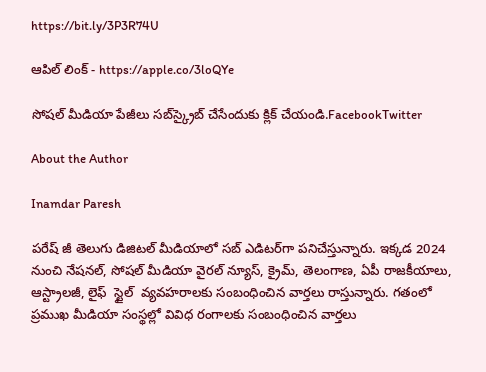https://bit.ly/3P3R74U

ఆపిల్ లింక్ - https://apple.co/3loQYe

సోషల్ మీడియా పేజీలు సబ్‌స్క్రైబ్ చేసేందుకు క్లిక్ చేయండి.FacebookTwitter

About the Author

Inamdar Paresh

పరేష్ జీ తెలుగు డిజిటల్ మీడియాలో సబ్ ఎడిటర్‌గా పనిచేస్తున్నారు. ఇక్కడ 2024 నుంచి నేషనల్, సోషల్ మీడియా వైరల్ న్యూస్, క్రైమ్, తెలంగాణ, ఏపీ రాజకీయాలు, ఆస్ట్రాలజీ, లైఫ్  స్టైల్  వ్యవహరాలకు సంబంధించిన వార్తలు రాస్తున్నారు. గతంలో ప్రముఖ మీడియా సంస్థల్లో వివిధ రంగాలకు సంబంధించిన వార్తలు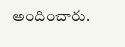అందించారు.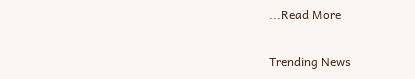...Read More

Trending News